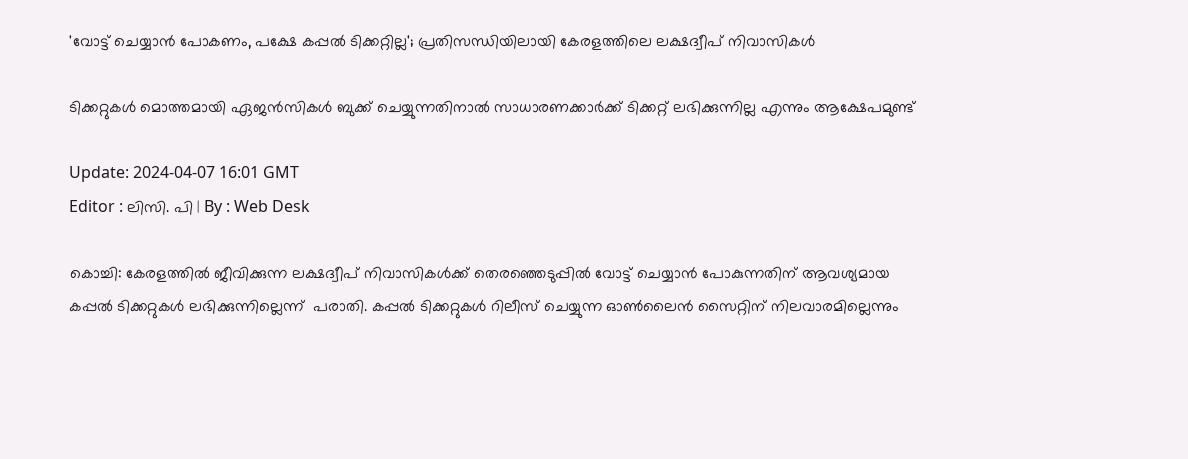'വോട്ട് ചെയ്യാൻ പോകണം, പക്ഷേ കപ്പൽ ടിക്കറ്റില്ല'; പ്രതിസന്ധിയിലായി കേരളത്തിലെ ലക്ഷദ്വീപ് നിവാസികൾ

ടിക്കറ്റുകൾ മൊത്തമായി ഏജൻസികൾ ബുക്ക് ചെയ്യുന്നതിനാൽ സാധാരണക്കാർക്ക് ടിക്കറ്റ് ലഭിക്കുന്നില്ല എന്നും ആക്ഷേപമുണ്ട്

Update: 2024-04-07 16:01 GMT
Editor : ലിസി. പി | By : Web Desk

കൊച്ചി: കേരളത്തിൽ ജീവിക്കുന്ന ലക്ഷദ്വീപ് നിവാസികൾക്ക് തെരഞ്ഞെടുപ്പിൽ വോട്ട് ചെയ്യാൻ പോകുന്നതിന് ആവശ്യമായ കപ്പൽ ടിക്കറ്റുകൾ ലഭിക്കുന്നില്ലെന്ന്  പരാതി. കപ്പൽ ടിക്കറ്റുകൾ റിലീസ് ചെയ്യുന്ന ഓൺലൈൻ സൈറ്റിന് നിലവാരമില്ലെന്നും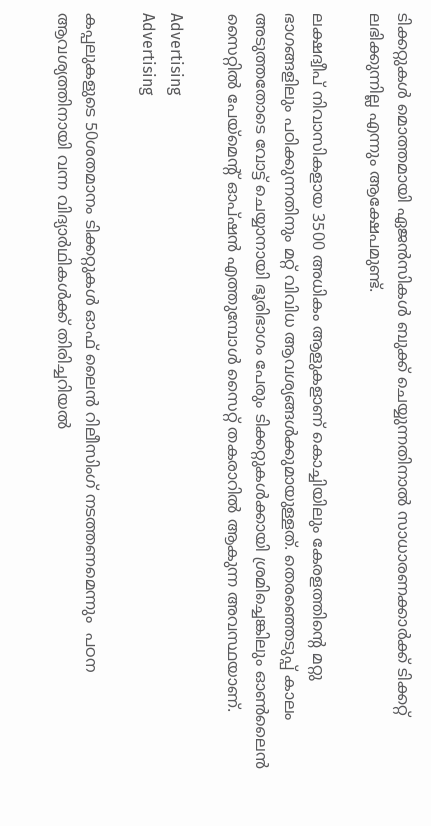ടിക്കറ്റുകൾ മൊത്തമായി ഏജൻസികൾ ബുക്ക് ചെയ്യുന്നതിനാൽ സാധാരണക്കാർക്ക് ടിക്കറ്റ് ലഭിക്കുന്നില്ല എന്നും ആക്ഷേപമുണ്ട്.

ലക്ഷദ്വീപ് നിവാസികളായ 3500 അധികം ആളുകളാണ് കൊച്ചിയിലും കേരളത്തിന്റെ മറ്റു ഭാഗങ്ങളിലും പഠിക്കുന്നതിനും മറ്റ് വിവിധ ആവശ്യങ്ങൾക്കുമായുള്ളത്. തെരഞ്ഞെടുപ്പ് കാലം അടുത്തതോടെ വോട്ട് ചെയ്യാനായി ഭൂരിഭാഗം പേരും ടിക്കറ്റുകൾക്കായി ശ്രമിച്ചെങ്കിലും ഓൺലൈൻ സൈറ്റിൽ പേയ്‌മെന്റ് ഓപ്ഷൻ എത്തുമ്പോൾ സൈറ്റ് തകരാറിൽ ആകുന്ന അവസ്ഥയാണ്.

Advertising
Advertising

കപ്പലുകളുടെ 50ശതമാനം ടിക്കറ്റുകൾ ഓഫ് ലൈൻ റിലീസിംഗ് നടത്തണമെന്നും  പഠന ആവശ്യത്തിനായി വന്ന വിദ്യാർഥികൾക്ക് തിരിച്ചറിയൽ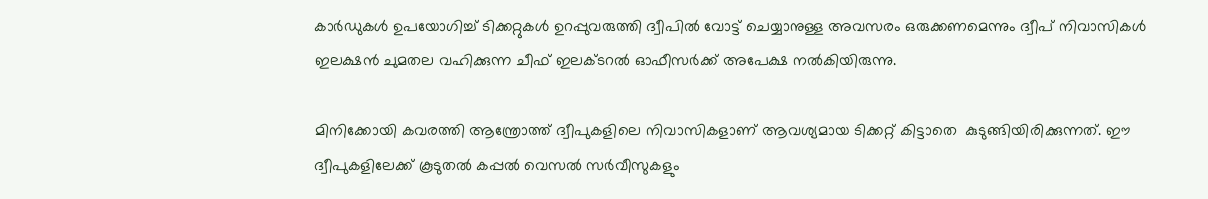കാർഡുകൾ ഉപയോഗിച്ച് ടിക്കറ്റുകൾ ഉറപ്പുവരുത്തി ദ്വീപിൽ വോട്ട് ചെയ്യാനുള്ള അവസരം ഒരുക്കണമെന്നും ദ്വീപ് നിവാസികൾ ഇലക്ഷൻ ചുമതല വഹിക്കുന്ന ചീഫ് ഇലക്ടറൽ ഓഫീസർക്ക് അപേക്ഷ നൽകിയിരുന്നു.

മിനിക്കോയി കവരത്തി ആന്ത്രോത്ത് ദ്വീപുകളിലെ നിവാസികളാണ് ആവശ്യമായ ടിക്കറ്റ് കിട്ടാതെ  കുടുങ്ങിയിരിക്കുന്നത്. ഈ ദ്വീപുകളിലേക്ക് കൂടുതൽ കപ്പൽ വെസൽ സർവീസുകളും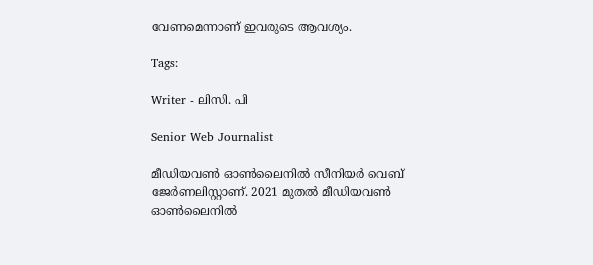വേണമെന്നാണ് ഇവരുടെ ആവശ്യം.

Tags:

Writer - ലിസി. പി

Senior Web Journalist

മീഡിയവൺ ഓൺലൈനിൽ സീനിയർ വെബ് ജേർണലിസ്റ്റാണ്. 2021 മുതൽ മീഡിയവൺ ഓൺലൈനിൽ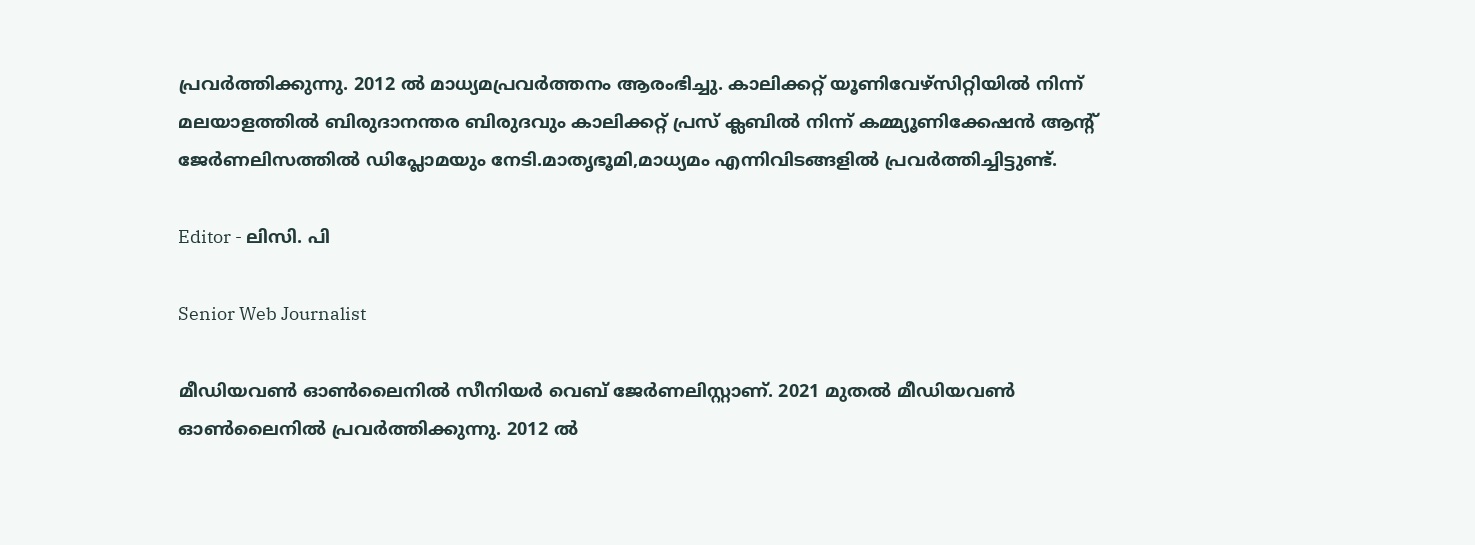പ്രവർത്തിക്കുന്നു. 2012 ല്‍ മാധ്യമപ്രവര്‍ത്തനം ആരംഭിച്ചു. കാലിക്കറ്റ് യൂണിവേഴ്‌സിറ്റിയിൽ നിന്ന് മലയാളത്തിൽ ബിരുദാനന്തര ബിരുദവും കാലിക്കറ്റ് പ്രസ് ക്ലബിൽ നിന്ന് കമ്മ്യൂണിക്കേഷൻ ആന്റ് ജേർണലിസത്തിൽ ഡിപ്ലോമയും നേടി.മാതൃഭൂമി,മാധ്യമം എന്നിവിടങ്ങളിൽ പ്രവർത്തിച്ചിട്ടുണ്ട്.

Editor - ലിസി. പി

Senior Web Journalist

മീഡിയവൺ ഓൺലൈനിൽ സീനിയർ വെബ് ജേർണലിസ്റ്റാണ്. 2021 മുതൽ മീഡിയവൺ ഓൺലൈനിൽ പ്രവർത്തിക്കുന്നു. 2012 ല്‍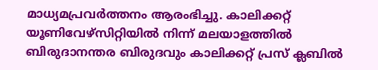മാധ്യമപ്രവര്‍ത്തനം ആരംഭിച്ചു. കാലിക്കറ്റ് യൂണിവേഴ്‌സിറ്റിയിൽ നിന്ന് മലയാളത്തിൽ ബിരുദാനന്തര ബിരുദവും കാലിക്കറ്റ് പ്രസ് ക്ലബിൽ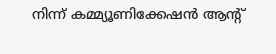നിന്ന് കമ്മ്യൂണിക്കേഷൻ ആന്റ്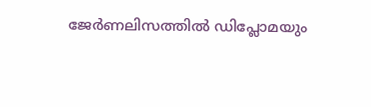ജേർണലിസത്തിൽ ഡിപ്ലോമയും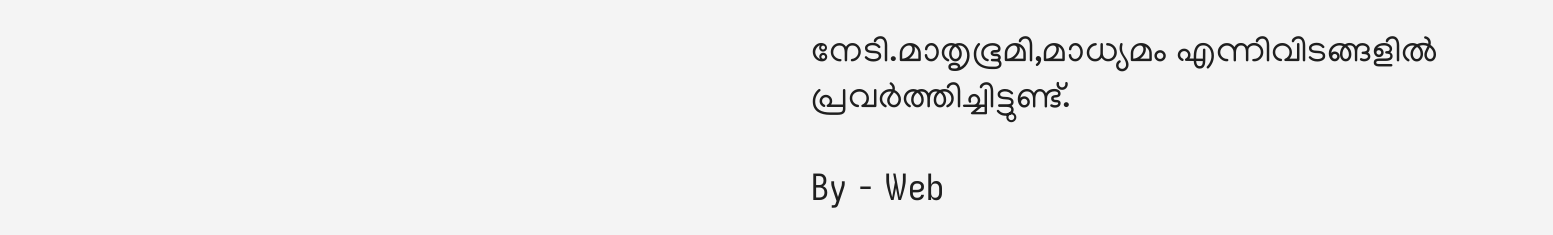നേടി.മാതൃഭൂമി,മാധ്യമം എന്നിവിടങ്ങളിൽ പ്രവർത്തിച്ചിട്ടുണ്ട്.

By - Web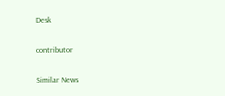Desk

contributor

Similar News